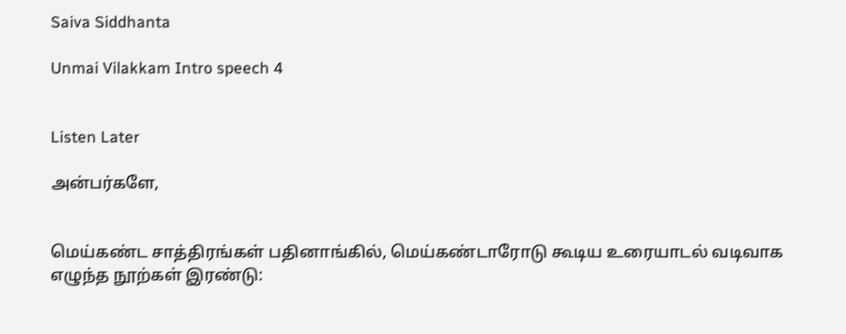Saiva Siddhanta

Unmai Vilakkam Intro speech 4


Listen Later

அன்பர்களே,


மெய்கண்ட சாத்திரங்கள் பதினாங்கில், மெய்கண்டாரோடு கூடிய உரையாடல் வடிவாக எழுந்த நூற்கள் இரண்டு: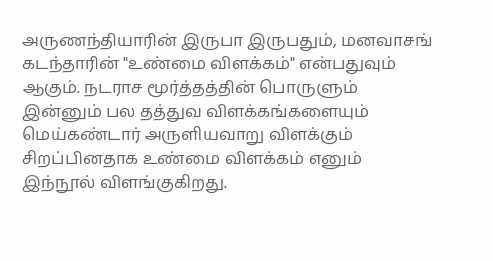அருணந்தியாரின் இருபா இருபதும், மனவாசங் கடந்தாரின் "உண்மை விளக்கம்" என்பதுவும் ஆகும். நடராச மூர்த்தத்தின் பொருளும் இன்னும் பல தத்துவ விளக்கங்களையும் மெய்கண்டார் அருளியவாறு விளக்கும் சிறப்பினதாக உண்மை விளக்கம் எனும் இந்நூல் விளங்குகிறது.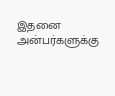இதனை அன்பர்களுக்கு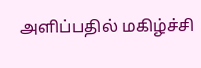அளிப்பதில் மகிழ்ச்சி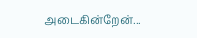அடைகின்றேன்...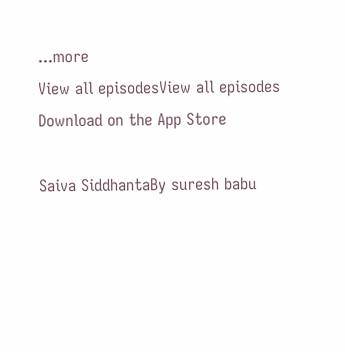...more
View all episodesView all episodes
Download on the App Store

Saiva SiddhantaBy suresh babu